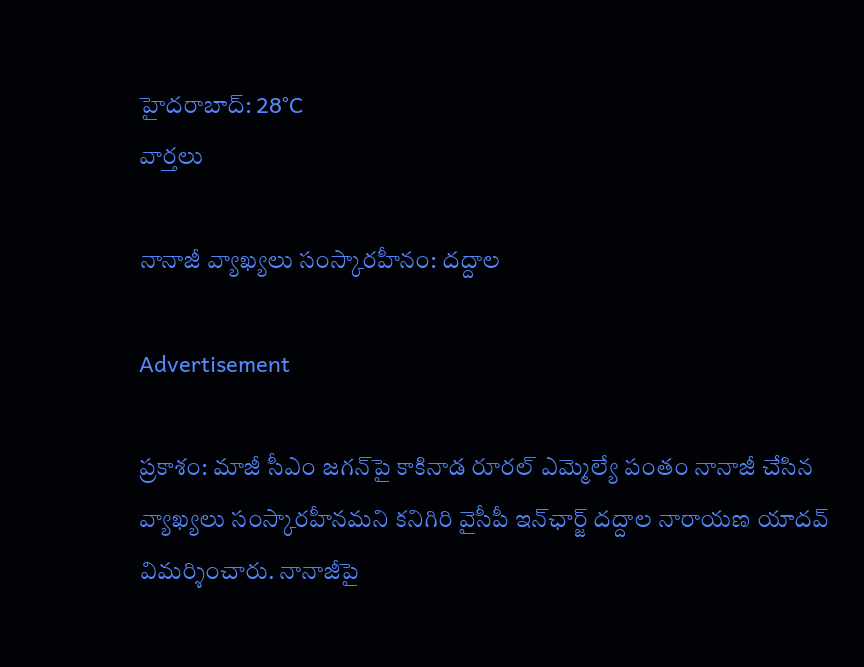హైదరాబాద్: 28°C
వార్తలు

నానాజీ వ్యాఖ్యలు సంస్కారహీనం: దద్దాల

Advertisement

ప్రకాశం: మాజీ సీఎం జగన్‌పై కాకినాడ రూరల్ ఎమ్మెల్యే పంతం నానాజీ చేసిన వ్యాఖ్యలు సంస్కారహీనమని కనిగిరి వైసీపీ ఇన్‌ఛార్జ్ దద్దాల నారాయణ యాదవ్ విమర్శించారు. నానాజీపై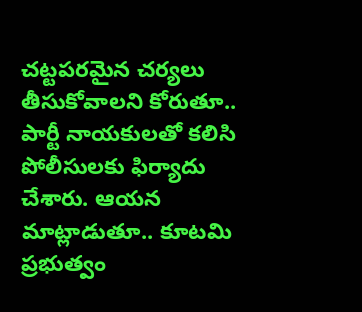చట్టపరమైన చర్యలు తీసుకోవాలని కోరుతూ.. పార్టీ నాయకులతో కలిసి పోలీసులకు ఫిర్యాదు చేశారు. ఆయన మాట్లాడుతూ.. కూటమి ప్రభుత్వం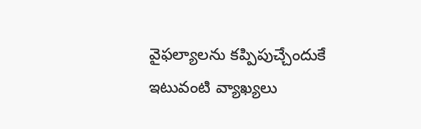వైఫల్యాలను కప్పిపుచ్చేందుకే ఇటువంటి వ్యాఖ్యలు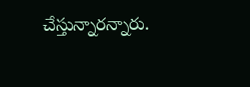చేస్తున్నారన్నారు.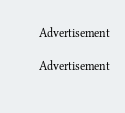Advertisement

Advertisement